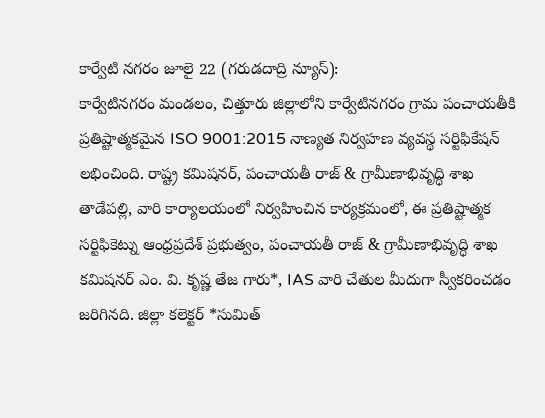కార్వేటి నగరం జూలై 22 (గరుడదాద్రి న్యూస్):
కార్వేటినగరం మండలం, చిత్తూరు జిల్లాలోని కార్వేటినగరం గ్రామ పంచాయతీకి ప్రతిష్టాత్మకమైన ISO 9001:2015 నాణ్యత నిర్వహణ వ్యవస్థ సర్టిఫికేషన్ లభించింది. రాష్ట్ర కమిషనర్, పంచాయతీ రాజ్ & గ్రామీణాభివృద్ధి శాఖ తాడేపల్లి, వారి కార్యాలయంలో నిర్వహించిన కార్యక్రమంలో, ఈ ప్రతిష్టాత్మక సర్టిఫికెట్ను ఆంధ్రప్రదేశ్ ప్రభుత్వం, పంచాయతీ రాజ్ & గ్రామీణాభివృద్ధి శాఖ కమిషనర్ ఎం. వి. కృష్ణ తేజ గారు*, IAS వారి చేతుల మీదుగా స్వీకరించడం జరిగినది. జిల్లా కలెక్టర్ *సుమిత్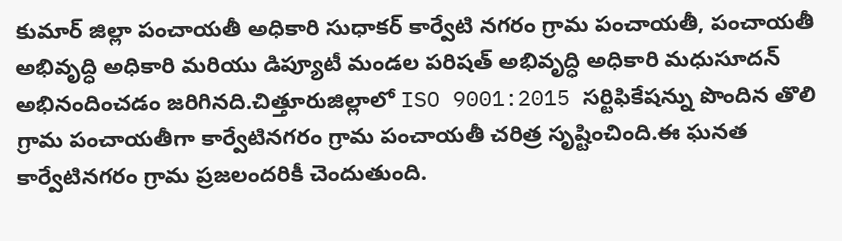కుమార్ జిల్లా పంచాయతీ అధికారి సుధాకర్ కార్వేటి నగరం గ్రామ పంచాయతీ, పంచాయతీ అభివృద్ధి అధికారి మరియు డిప్యూటీ మండల పరిషత్ అభివృద్ధి అధికారి మధుసూదన్ అభినందించడం జరిగినది.చిత్తూరుజిల్లాలో ISO 9001:2015 సర్టిఫికేషన్ను పొందిన తొలి గ్రామ పంచాయతీగా కార్వేటినగరం గ్రామ పంచాయతీ చరిత్ర సృష్టించింది.ఈ ఘనత కార్వేటినగరం గ్రామ ప్రజలందరికీ చెందుతుంది.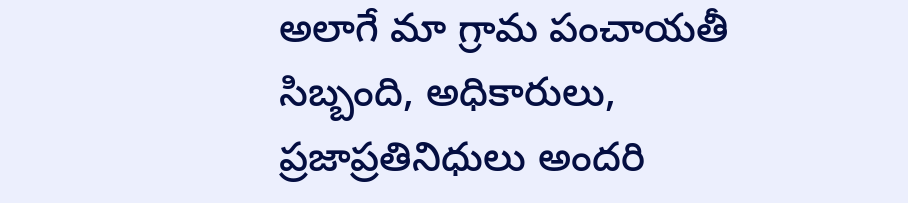అలాగే మా గ్రామ పంచాయతీ సిబ్బంది, అధికారులు, ప్రజాప్రతినిధులు అందరి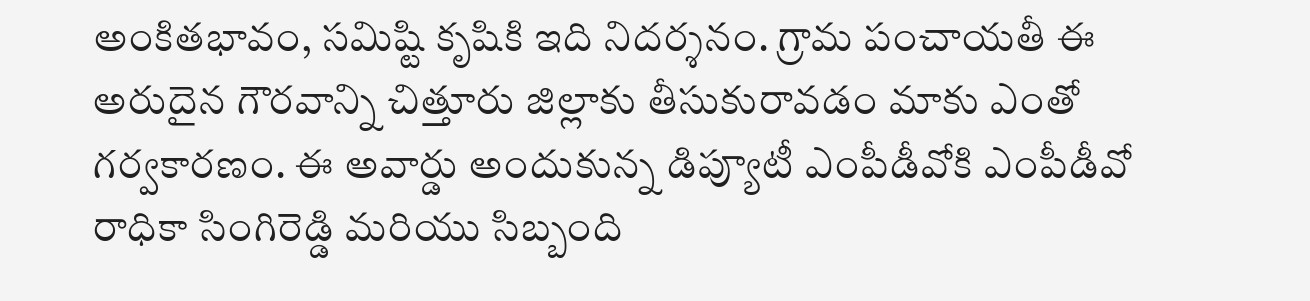అంకితభావం, సమిష్టి కృషికి ఇది నిదర్శనం. గ్రామ పంచాయతీ ఈ అరుదైన గౌరవాన్ని చిత్తూరు జిల్లాకు తీసుకురావడం మాకు ఎంతో గర్వకారణం. ఈ అవార్డు అందుకున్న డిప్యూటీ ఎంపీడీవోకి ఎంపీడీవో రాధికా సింగిరెడ్డి మరియు సిబ్బంది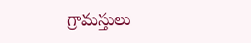గ్రామస్తులు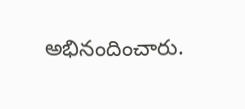అభినందించారు.